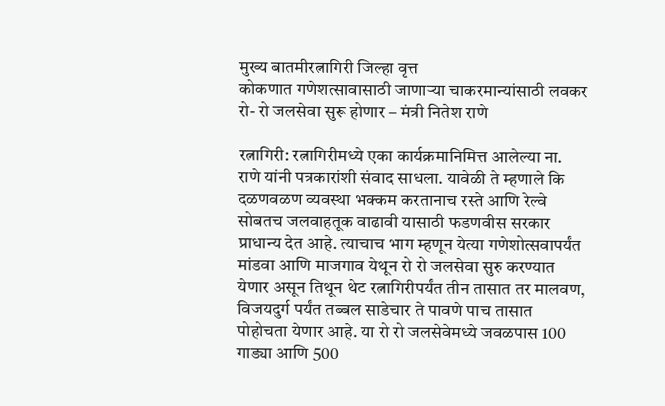मुख्य बातमीरत्नागिरी जिल्हा वृत्त
कोकणात गणेशत्सावासाठी जाणाऱ्या चाकरमान्यांसाठी लवकर रो- रो जलसेवा सुरू होणार – मंत्री नितेश राणे

रत्नागिरी: रत्नागिरीमध्ये एका कार्यक्रमानिमित्त आलेल्या ना. राणे यांनी पत्रकारांशी संवाद साधला. यावेळी ते म्हणाले कि दळणवळण व्यवस्था भक्कम करतानाच रस्ते आणि रेल्वे सोबतच जलवाहतूक वाढावी यासाठी फडणवीस सरकार प्राधान्य देत आहे. त्याचाच भाग म्हणून येत्या गणेशोत्सवापर्यंत मांडवा आणि माजगाव येथून रो रो जलसेवा सुरु करण्यात येणार असून तिथून थेट रत्नागिरीपर्यंत तीन तासात तर मालवण, विजयदुर्ग पर्यंत तब्बल साडेचार ते पावणे पाच तासात पोहोचता येणार आहे. या रो रो जलसेवेमध्ये जवळपास 100 गाड्या आणि 500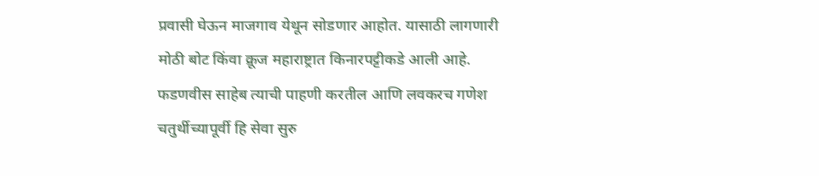प्रवासी घेऊन माजगाव येथून सोडणार आहोत. यासाठी लागणारी मोठी बोट किंवा क्रूज महाराष्ट्रात किनारपट्टीकडे आली आहे. फडणवीस साहेब त्याची पाहणी करतील आणि लवकरच गणेश चतुर्थीच्यापूर्वी हि सेवा सुरु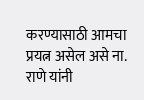करण्यासाठी आमचा प्रयत्न असेल असे ना. राणे यांनी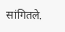सांगितले.